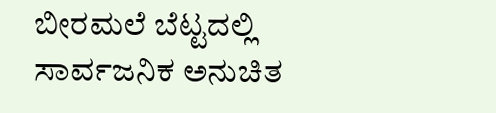ಬೀರಮಲೆ ಬೆಟ್ಟದಲ್ಲಿ ಸಾರ್ವಜನಿಕ ಅನುಚಿತ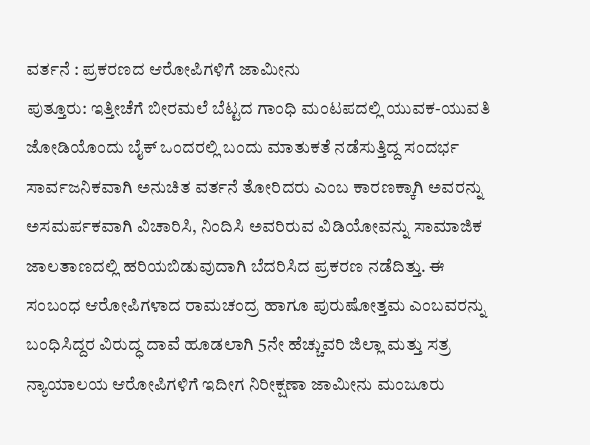ವರ್ತನೆ : ಪ್ರಕರಣದ ಆರೋಪಿಗಳಿಗೆ ಜಾಮೀನು
ಪುತ್ತೂರು: ಇತ್ತೀಚೆಗೆ ಬೀರಮಲೆ ಬೆಟ್ಟದ ಗಾಂಧಿ ಮಂಟಪದಲ್ಲಿ ಯುವಕ-ಯುವತಿ ಜೋಡಿಯೊಂದು ಬೈಕ್ ಒಂದರಲ್ಲಿ ಬಂದು ಮಾತುಕತೆ ನಡೆಸುತ್ತಿದ್ದ ಸಂದರ್ಭ ಸಾರ್ವಜನಿಕವಾಗಿ ಅನುಚಿತ ವರ್ತನೆ ತೋರಿದರು ಎಂಬ ಕಾರಣಕ್ಕಾಗಿ ಅವರನ್ನು ಅಸಮರ್ಪಕವಾಗಿ ವಿಚಾರಿಸಿ, ನಿಂದಿಸಿ ಅವರಿರುವ ವಿಡಿಯೋವನ್ನು ಸಾಮಾಜಿಕ ಜಾಲತಾಣದಲ್ಲಿ ಹರಿಯಬಿಡುವುದಾಗಿ ಬೆದರಿಸಿದ ಪ್ರಕರಣ ನಡೆದಿತ್ತು. ಈ ಸಂಬಂಧ ಆರೋಪಿಗಳಾದ ರಾಮಚಂದ್ರ ಹಾಗೂ ಪುರುಷೋತ್ತಮ ಎಂಬವರನ್ನು ಬಂಧಿಸಿದ್ದರ ವಿರುದ್ಧ ದಾವೆ ಹೂಡಲಾಗಿ 5ನೇ ಹೆಚ್ಚುವರಿ ಜಿಲ್ಲಾ ಮತ್ತು ಸತ್ರ ನ್ಯಾಯಾಲಯ ಆರೋಪಿಗಳಿಗೆ ಇದೀಗ ನಿರೀಕ್ಷಣಾ ಜಾಮೀನು ಮಂಜೂರು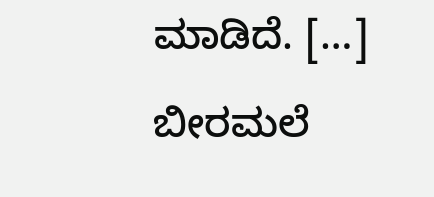ಮಾಡಿದೆ. […]
ಬೀರಮಲೆ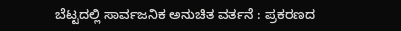ಬೆಟ್ಟದಲ್ಲಿ ಸಾರ್ವಜನಿಕ ಅನುಚಿತ ವರ್ತನೆ : ಪ್ರಕರಣದ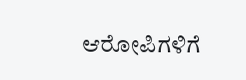ಆರೋಪಿಗಳಿಗೆ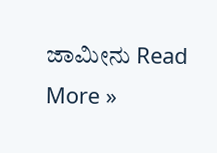ಜಾಮೀನು Read More »